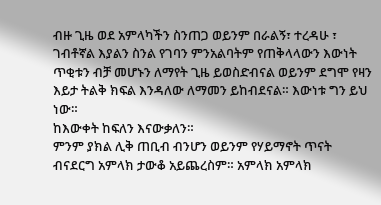ብዙ ጊዜ ወደ አምላካችን ስንጠጋ ወይንም በራልኝ፣ ተረዳሁ ፣ ገብቶኛል እያልን ስንል የገባን ምንአልባትም የጠቅላላውን እውነት ጥቂቱን ብቻ መሆኑን ለማየት ጊዜ ይወስድብናል ወይንም ደግሞ የዛን እይታ ትልቅ ክፍል እንዳለው ለማመን ይከብደናል። እውነቱ ግን ይህ ነው።
ከእውቀት ከፍለን እናውቃለን።
ምንም ያክል ሊቅ ጠቢብ ብንሆን ወይንም የሃይማኖት ጥናት ብናደርግ አምላክ ታውቆ አይጨረስም። አምላክ አምላክ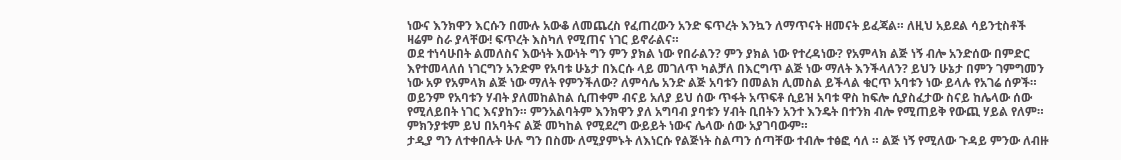ነውና እንክዋን እርሱን በሙሉ አውቆ ለመጨረስ የፈጠረውን አንድ ፍጥረት እንኳን ለማጥናት ዘመናት ይፈጃል። ለዚህ አይደል ሳይንቲስቶች ዛሬም ስራ ያላቸው! ፍጥረት እስካለ የሚጠና ነገር ይኖራልና።
ወደ ተነሳሁበት ልመለስና እውነት እውነት ግን ምን ያክል ነው የበራልን? ምን ያክል ነው የተረዳነው? የአምላክ ልጅ ነኝ ብሎ አንድሰው በምድር እየተመላለሰ ነገርግን አንድም የአባቱ ሁኔታ በእርሱ ላይ መገለጥ ካልቻለ በእርግጥ ልጅ ነው ማለት እንችላለን? ይህን ሁኔታ በምን ገምግመን ነው አዎ የአምላክ ልጅ ነው ማለት የምንችለው? ለምሳሌ አንድ ልጅ አባቱን በመልክ ሊመስል ይችላል ቁርጥ አባቱን ነው ይላሉ የአገሬ ሰዎች። ወይንም የአባቱን ሃብት ያለመከልከል ሲጠቀም ብናይ አለያ ይህ ሰው ጥፋት አጥፍቶ ሲይዝ አባቱ ዋስ ከፍሎ ሲያስፈታው ስናይ ከሌላው ሰው የሚለይበት ነገር እናያከን። ምንአልባትም እንክዋን ያለ አግባብ ያባቱን ሃብት ቢበትን አንተ እንዴት በተንክ ብሎ የሚጠይቅ የውጪ ሃይል የለም። ምክንያቱም ይህ በአባትና ልጅ መካከል የሚደረግ ውይይት ነውና ሌላው ሰው አያገባውም።
ታዲያ ግን ለተቀበሉት ሁሉ ግን በስሙ ለሚያምኑት ለእነርሱ የልጅነት ስልጣን ሰጣቸው ተብሎ ተፅፎ ሳለ ። ልጅ ነኝ የሚለው ጉዳይ ምንው ለብዙ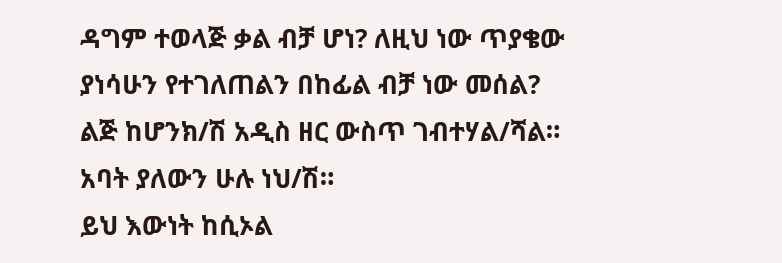ዳግም ተወላጅ ቃል ብቻ ሆነ? ለዚህ ነው ጥያቄው ያነሳሁን የተገለጠልን በከፊል ብቻ ነው መሰል? ልጅ ከሆንክ/ሽ አዲስ ዘር ውስጥ ገብተሃል/ሻል። አባት ያለውን ሁሉ ነህ/ሽ።
ይህ እውነት ከሲኦል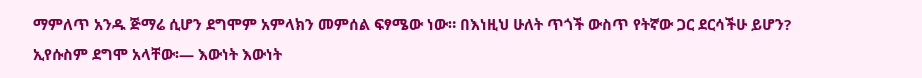ማምለጥ አንዱ ጅማሬ ሲሆን ደግሞም አምላክን መምሰል ፍፃሜው ነው። በእነዚህ ሁለት ጥጎች ውስጥ የትኛው ጋር ደርሳችሁ ይሆን?
ኢየሱስም ደግሞ አላቸው፡— እውነት እውነት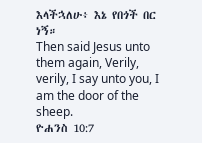እላችኋለሁ፥ እኔ የበጎች በር ነኝ።
Then said Jesus unto them again, Verily, verily, I say unto you, I am the door of the sheep.
ዮሐንስ 10:7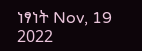ነፃነት Nov, 19 2022